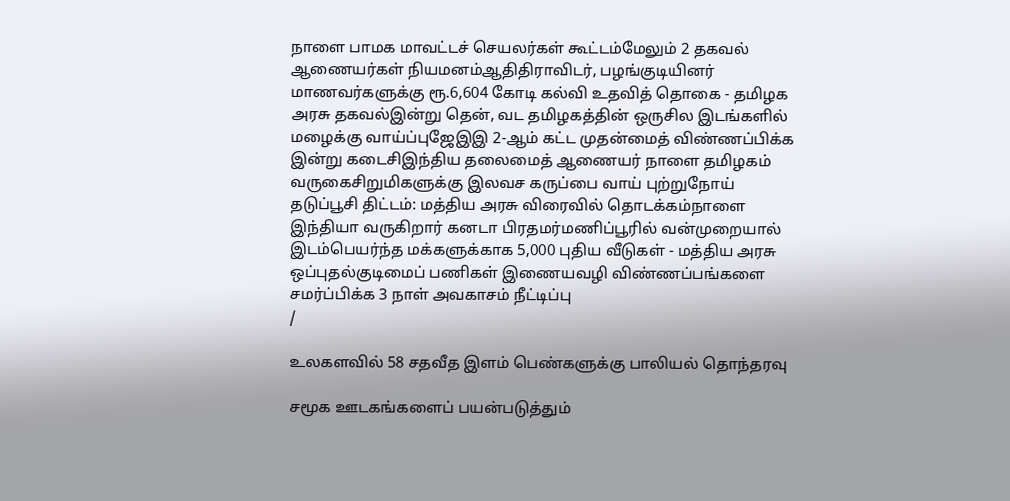நாளை பாமக மாவட்டச் செயலர்கள் கூட்டம்மேலும் 2 தகவல் ஆணையர்கள் நியமனம்ஆதிதிராவிடர், பழங்குடியினர் மாணவர்களுக்கு ரூ.6,604 கோடி கல்வி உதவித் தொகை - தமிழக அரசு தகவல்இன்று தென், வட தமிழகத்தின் ஒருசில இடங்களில் மழைக்கு வாய்ப்புஜேஇஇ 2-ஆம் கட்ட முதன்மைத் விண்ணப்பிக்க இன்று கடைசிஇந்திய தலைமைத் ஆணையர் நாளை தமிழகம் வருகைசிறுமிகளுக்கு இலவச கருப்பை வாய் புற்றுநோய் தடுப்பூசி திட்டம்: மத்திய அரசு விரைவில் தொடக்கம்நாளை இந்தியா வருகிறார் கனடா பிரதமர்மணிப்பூரில் வன்முறையால் இடம்பெயர்ந்த மக்களுக்காக 5,000 புதிய வீடுகள் - மத்திய அரசு ஒப்புதல்குடிமைப் பணிகள் இணையவழி விண்ணப்பங்களை சமர்ப்பிக்க 3 நாள் அவகாசம் நீட்டிப்பு
/

உலகளவில் 58 சதவீத இளம் பெண்களுக்கு பாலியல் தொந்தரவு

சமூக ஊடகங்களைப் பயன்படுத்தும்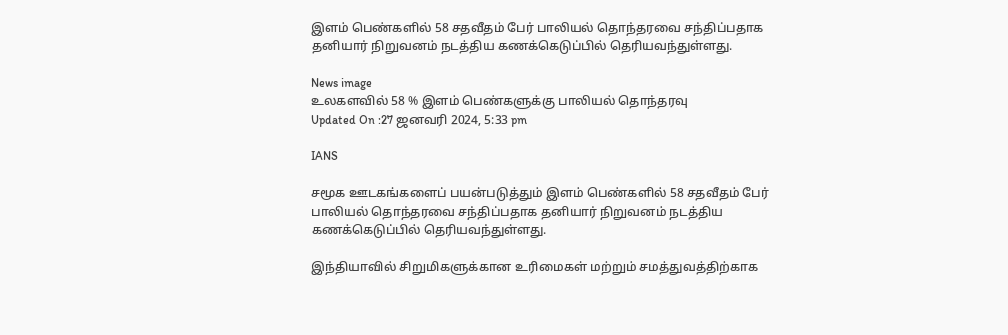இளம் பெண்களில் 58 சதவீதம் பேர் பாலியல் தொந்தரவை சந்திப்பதாக தனியார் நிறுவனம் நடத்திய கணக்கெடுப்பில் தெரியவந்துள்ளது.

News image
உலகளவில் 58 % இளம் பெண்களுக்கு பாலியல் தொந்தரவு
Updated On :27 ஜனவரி 2024, 5:33 pm

IANS

சமூக ஊடகங்களைப் பயன்படுத்தும் இளம் பெண்களில் 58 சதவீதம் பேர் பாலியல் தொந்தரவை சந்திப்பதாக தனியார் நிறுவனம் நடத்திய கணக்கெடுப்பில் தெரியவந்துள்ளது.

இந்தியாவில் சிறுமிகளுக்கான உரிமைகள் மற்றும் சமத்துவத்திற்காக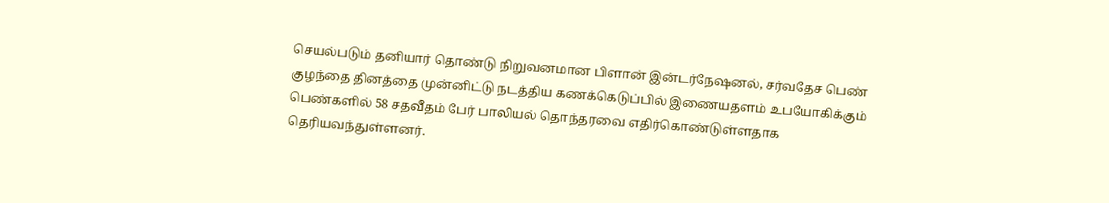செயல்படும் தனியார் தொண்டு நிறுவனமான பிளான் இன்டர்நேஷனல், சர்வதேச பெண் குழந்தை தினத்தை முன்னிட்டு நடத்திய கணக்கெடுப்பில் இணையதளம் உபயோகிக்கும் பெண்களில் 58 சதவீதம் பேர் பாலியல் தொந்தரவை எதிர்கொண்டுள்ளதாக தெரியவந்துள்ளனர்.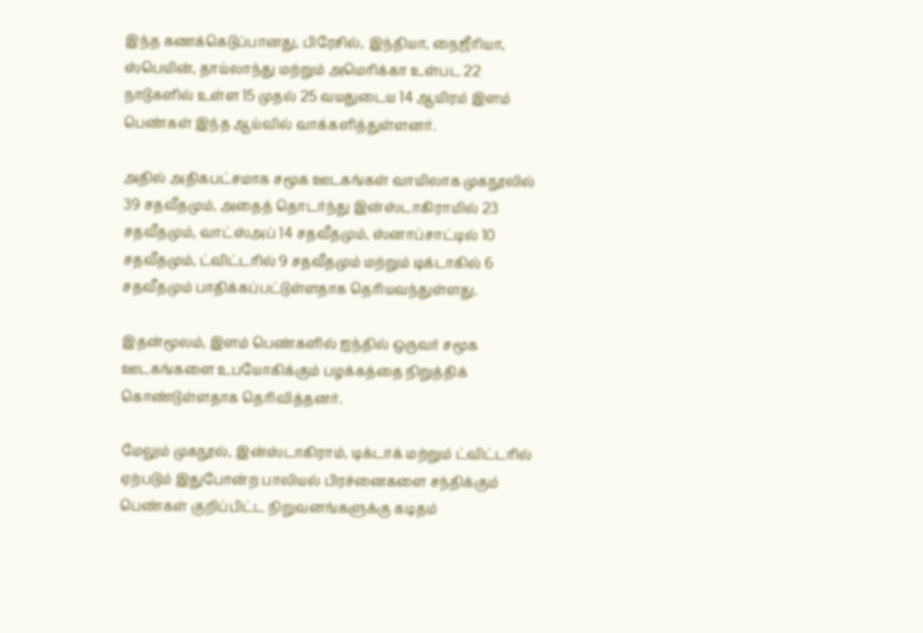இந்த கணக்கெடுப்பானது, பிரேசில், இந்தியா, நைஜீரியா, ஸ்பெயின், தாய்லாந்து மற்றும் அமெரிக்கா உள்பட 22 நாடுகளில் உள்ள 15 முதல் 25 வயதுடைய 14 ஆயிரம் இளம் பெண்கள் இந்த ஆய்வில் வாக்களித்துள்ளனர்.

அதில் அதிகபட்சமாக சமூக ஊடகங்கள் வாயிலாக முகநூலில் 39 சதவீதமும், அதைத் தொடர்ந்து இன்ஸ்டாகிராமில் 23 சதவீதமும், வாட்ஸ்அப் 14 சதவீதமும், ஸ்னாப்சாட்டில் 10 சதவீதமும், ட்விட்டரில் 9 சதவீதமும் மற்றும் டிக்டாகில் 6 சதவீதமும் பாதிக்கப்பட்டுள்ளதாக தெரியவந்துள்ளது.

இதன்மூலம், இளம் பெண்களில் ஐந்தில் ஒருவர் சமூக ஊடகங்களை உபயோகிக்கும் பழக்கத்தை நிறுத்திக் கொண்டுள்ளதாக தெரிவித்தனர்.

மேலும் முகநூல், இன்ஸ்டாகிராம், டிக்டாக் மற்றும் ட்விட்டரில் ஏற்படும் இதுபோன்ற பாலியல் பிரச்னைகளை சந்திக்கும் பெண்கள் குறிப்பிட்ட நிறுவனங்களுக்கு கடிதம்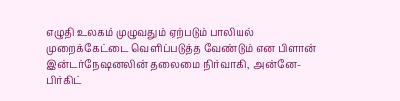எழுதி உலகம் முழுவதும் ஏற்படும் பாலியல் முறைக்கேட்டை வெளிப்படுத்த வேண்டும் என பிளான் இன்டர்நேஷனலின் தலைமை நிர்வாகி, அன்னே-பிர்கிட்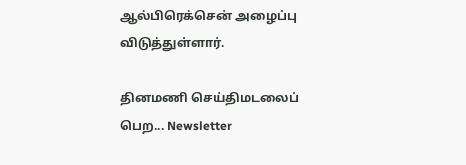ஆல்பிரெக்சென் அழைப்பு விடுத்துள்ளார்.

தினமணி செய்திமடலைப் பெற... Newsletter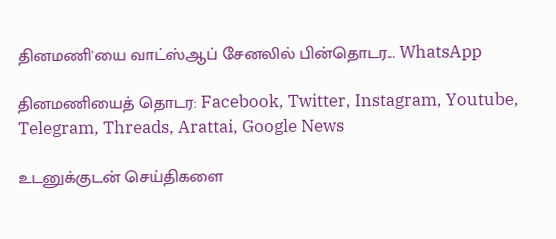தினமணி'யை வாட்ஸ்ஆப் சேனலில் பின்தொடர... WhatsApp

தினமணியைத் தொடர: Facebook, Twitter, Instagram, Youtube, Telegram, Threads, Arattai, Google News

உடனுக்குடன் செய்திகளை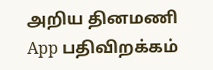அறிய தினமணி App பதிவிறக்கம்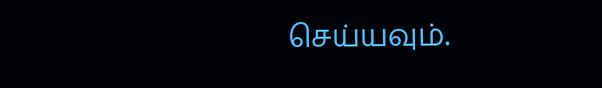செய்யவும்.